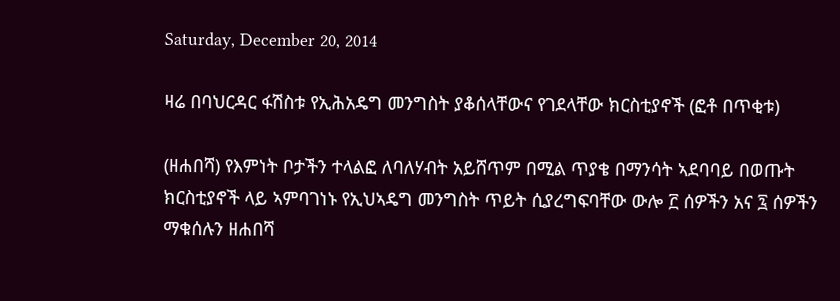Saturday, December 20, 2014

ዛሬ በባህርዳር ፋሽስቱ የኢሕአዴግ መንግስት ያቆሰላቸውና የገደላቸው ክርስቲያኖች (ፎቶ በጥቂቱ)

(ዘሐበሻ) የእምነት ቦታችን ተላልፎ ለባለሃብት አይሸጥም በሚል ጥያቄ በማንሳት ኣደባባይ በወጡት ክርስቲያኖች ላይ ኣምባገነኑ የኢህኣዴግ መንግስት ጥይት ሲያረግፍባቸው ውሎ ፫ ሰዎችን አና ፯ ሰዎችን ማቁሰሉን ዘሐበሻ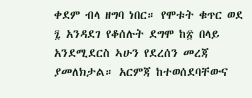ቀደም ብላ ዘግባ ነበር። የሞቱት ቁጥር ወደ ፯ አንዳደገ የቆሰሉት ደግሞ ከ፳ በላይ አንደሚደርስ ኣሁን የደረሰን መረጃ ያመለክታል። አርምጃ ከተወሰደባቸውና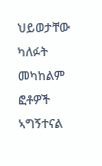ህይወታቸው ካለፉት መካከልም ፎቶዎች ኣግኝተናል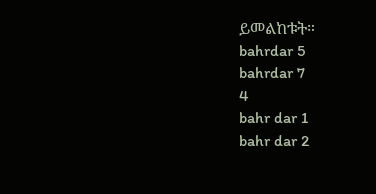ይመልከቱት።
bahrdar 5
bahrdar 7
4
bahr dar 1
bahr dar 2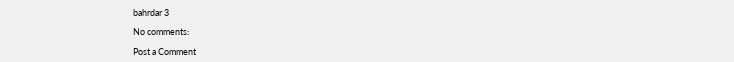bahrdar 3

No comments:

Post a Comment